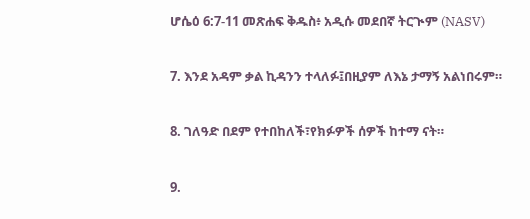ሆሴዕ 6:7-11 መጽሐፍ ቅዱስ፥ አዲሱ መደበኛ ትርጒም (NASV)

7. እንደ አዳም ቃል ኪዳንን ተላለፉ፤በዚያም ለእኔ ታማኝ አልነበሩም።

8. ገለዓድ በደም የተበከለች፣የክፉዎች ሰዎች ከተማ ናት።

9.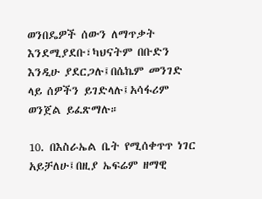ወንበዴዎች ሰውን ለማጥቃት እንደሚያደቡ፣ካህናትም በቡድን እንዲሁ ያደርጋሉ፤በሴኬም መንገድ ላይ ሰዎችን ይገድላሉ፤አሳፋሪም ወንጀል ይፈጽማሉ።

10. በእስራኤል ቤት የሚሰቀጥጥ ነገር አይቻለሁ፤በዚያ ኤፍሬም ዘማዊ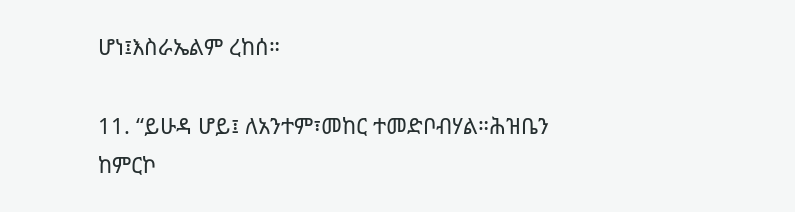ሆነ፤እስራኤልም ረከሰ።

11. “ይሁዳ ሆይ፤ ለአንተም፣መከር ተመድቦብሃል።ሕዝቤን ከምርኮ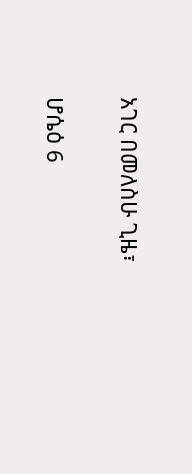አገር በመለስሁ ጊዜ፣

ሆሴዕ 6